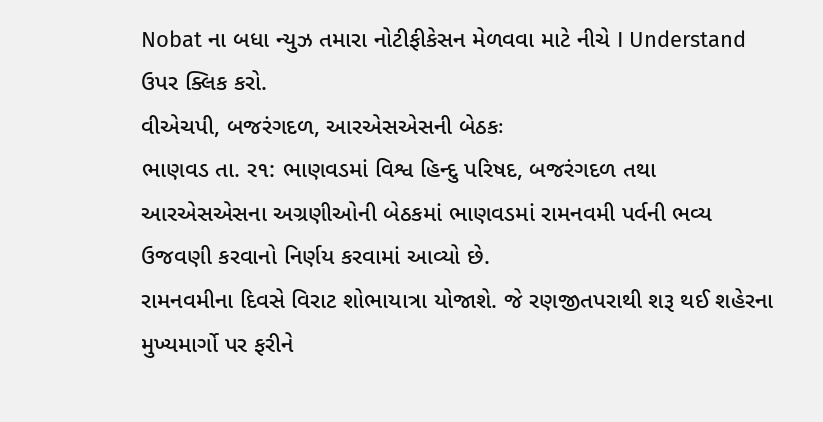Nobat ના બધા ન્યુઝ તમારા નોટીફીકેસન મેળવવા માટે નીચે I Understand ઉપર ક્લિક કરો.
વીએચપી, બજરંગદળ, આરએસએસની બેઠકઃ
ભાણવડ તા. ર૧: ભાણવડમાં વિશ્વ હિન્દુ પરિષદ, બજરંગદળ તથા આરએસએસના અગ્રણીઓની બેઠકમાં ભાણવડમાં રામનવમી પર્વની ભવ્ય ઉજવણી કરવાનો નિર્ણય કરવામાં આવ્યો છે.
રામનવમીના દિવસે વિરાટ શોભાયાત્રા યોજાશે. જે રણજીતપરાથી શરૂ થઈ શહેરના મુખ્યમાર્ગો પર ફરીને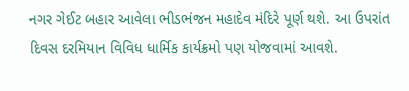નગર ગેઈટ બહાર આવેલા ભીડભંજન મહાદેવ મંદિરે પૂર્ણ થશે. આ ઉપરાંત દિવસ દરમિયાન વિવિધ ધાર્મિક કાર્યક્રમો પણ યોજવામાં આવશે.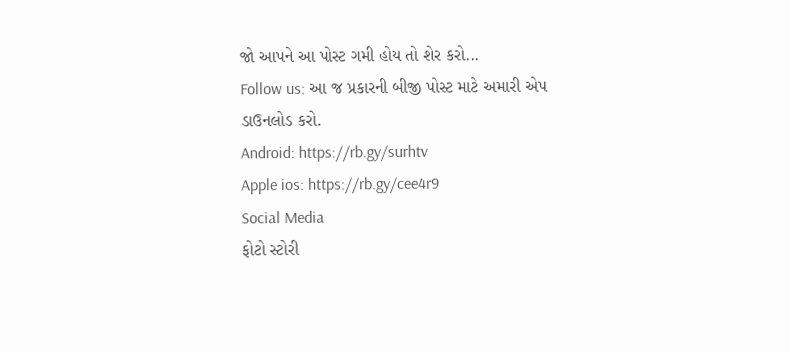જો આપને આ પોસ્ટ ગમી હોય તો શેર કરો...
Follow us: આ જ પ્રકારની બીજી પોસ્ટ માટે અમારી એપ ડાઉનલોડ કરો.
Android: https://rb.gy/surhtv
Apple ios: https://rb.gy/cee4r9
Social Media
ફોટો સ્ટોરી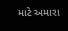માટે અમારા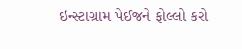ઇન્સ્ટાગ્રામ પેઈજને ફોલ્લો કરો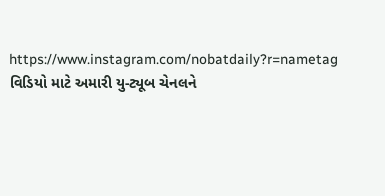https://www.instagram.com/nobatdaily?r=nametag
વિડિયો માટે અમારી યુ-ટ્યૂબ ચેનલને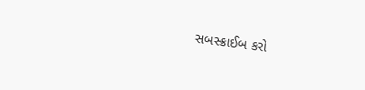સબસ્ક્રાઈબ કરો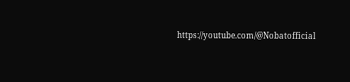https://youtube.com/@Nobatofficial